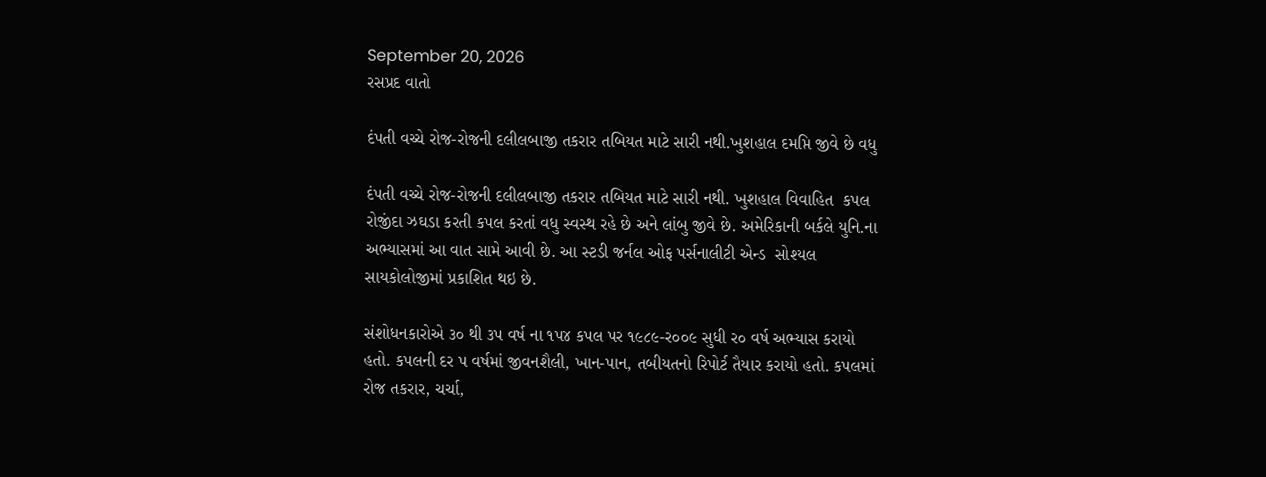September 20, 2026
રસપ્રદ વાતો

દંપતી વચ્‍ચે રોજ-રોજની દલીલબાજી તકરાર તબિયત માટે સારી નથી.ખુશહાલ દમપ્તિ જીવે છે વધુ

દંપતી વચ્‍ચે રોજ-રોજની દલીલબાજી તકરાર તબિયત માટે સારી નથી. ખુશહાલ વિવાહિત  કપલ રોજીંદા ઝઘડા કરતી કપલ કરતાં વધુ સ્‍વસ્‍થ રહે છે અને લાંબુ જીવે છે. અમેરિકાની બર્કલે યુનિ.ના અભ્‍યાસમાં આ વાત સામે આવી છે. આ સ્‍ટડી જર્નલ ઓફ પર્સનાલીટી એન્‍ડ  સોશ્‍યલ સાયકોલોજીમાં પ્રકાશિત થઇ છે.

સંશોધનકારોએ ૩૦ થી ૩પ વર્ષ ના ૧પ૪ કપલ પર ૧૯૮૯-ર૦૦૯ સુધી ર૦ વર્ષ અભ્‍યાસ કરાયો હતો. કપલની દર પ વર્ષમાં જીવનશૈલી, ખાન-પાન, તબીયતનો રિપોર્ટ તૈયાર કરાયો હતો. કપલમાં રોજ તકરાર, ચર્ચા,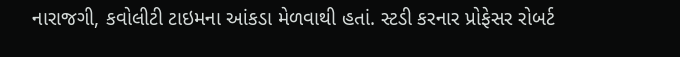નારાજગી, કવોલીટી ટાઇમના આંકડા મેળવાથી હતાં. સ્‍ટડી કરનાર પ્રોફેસર રોબર્ટ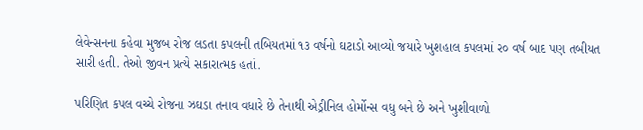લેવેન્‍સનના કહેવા મુજબ રોજ લડતા કપલની તબિયતમાં ૧૩ વર્ષનો ઘટાડો આવ્‍યો જયારે ખુશહાલ કપલમાં ર૦ વર્ષ બાદ પણ તબીયત સારી હતી. તેઓ જીવન પ્રત્‍યે સકારાત્‍મક હતાં.

પરિણિત કપલ વચ્‍ચે રોજના ઝઘડા તનાવ વધારે છે તેનાથી એડ્રીનિલ હોર્મોન્‍સ વધુ બને છે અને ખુશીવાળો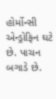હોર્મોન્‍સી એન્‍ડ્રોફિન ઘટે છે. પાચન બગાડે છે.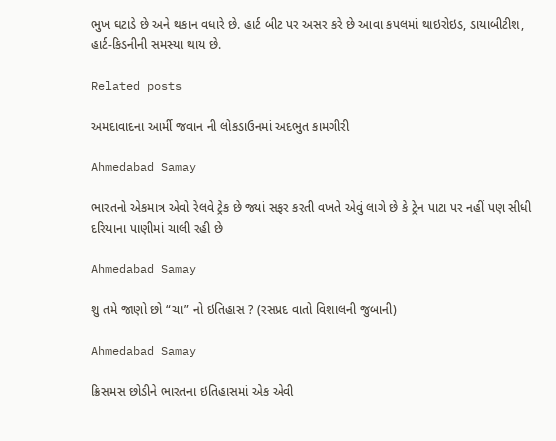ભુખ ઘટાડે છે અને થકાન વધારે છે. હાર્ટ બીટ પર અસર કરે છે આવા કપલમાં થાઇરોઇડ, ડાયાબીટીશ, હાર્ટ-કિડનીની સમસ્‍યા થાય છે.

Related posts

અમદાવાદના આર્મી જવાન ની લોકડાઉનમાં અદભુત કામગીરી

Ahmedabad Samay

ભારતનો એકમાત્ર એવો રેલવે ટ્રેક છે જ્યાં સફર કરતી વખતે એવું લાગે છે કે ટ્રેન પાટા પર નહીં પણ સીધી દરિયાના પાણીમાં ચાલી રહી છે

Ahmedabad Samay

શુ તમે જાણો છો “ચા” નો ઇતિહાસ ? (રસપ્રદ વાતો વિશાલની જુબાની)

Ahmedabad Samay

ક્રિસમસ છોડીને ભારતના ઇતિહાસમાં એક એવી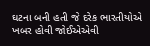ઘટના બની હતી જે દરેક ભારતીયોએ ખબર હોવી જોઈએએવી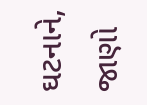ઘટનાને, જાણો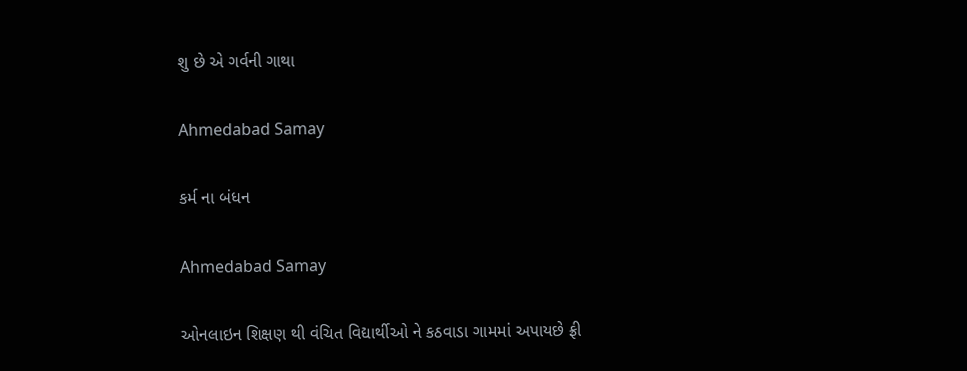શુ છે એ ગર્વની ગાથા

Ahmedabad Samay

કર્મ ના બંધન

Ahmedabad Samay

ઓનલાઇન શિક્ષણ થી વંચિત વિદ્યાર્થીઓ ને કઠવાડા ગામમાં અપાયછે ફ્રી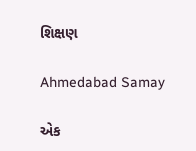શિક્ષણ

Ahmedabad Samay

એક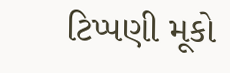ટિપ્પણી મૂકો